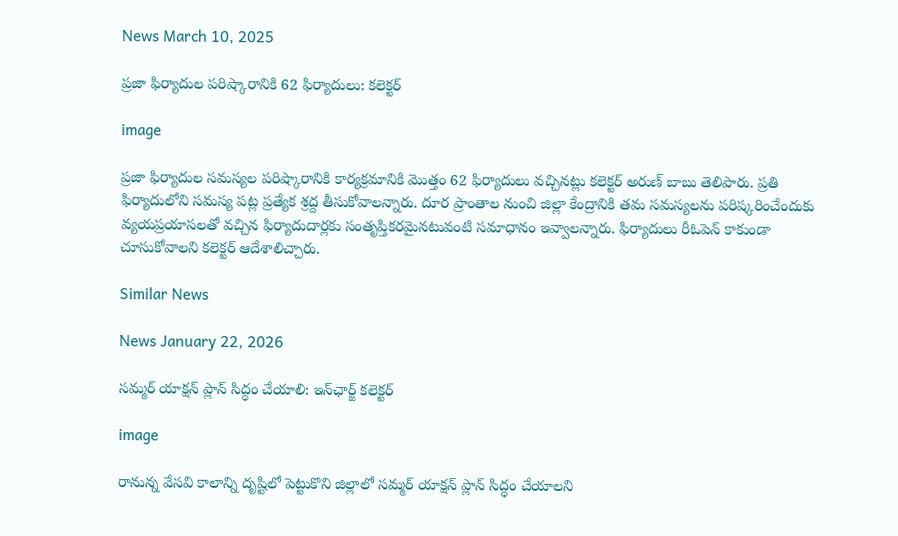News March 10, 2025

ప్రజా ఫిర్యాదుల పరిష్కారానికి 62 ఫిర్యాదులు: కలెక్టర్

image

ప్రజా ఫిర్యాదుల సమస్యల పరిష్కారానికి కార్యక్రమానికి మొత్తం 62 ఫిర్యాదులు వచ్చినట్లు కలెక్టర్ అరుణ్ బాబు తెలిపారు. ప్రతి ఫిర్యాదులోని సమస్య పట్ల ప్రత్యేక శ్రద్ద తీసుకోవాలన్నారు. దూర ప్రాంతాల నుంచి జిల్లా కేంద్రానికి తమ సమస్యలను పరిష్కరించేందుకు వ్యయప్రయాసలతో వచ్చిన ఫిర్యాదుదార్లకు సంతృప్తికరమైనటువంటి సమాధానం ఇవ్వాలన్నారు. ఫిర్యాదులు రీఓపెన్ కాకుండా చూసుకోవాలని కలెక్టర్ ఆదేశాలిచ్చారు.

Similar News

News January 22, 2026

సమ్మర్ యాక్షన్ ప్లాన్ సిద్ధం చేయాలి: ఇన్‌ఛార్జ్ కలెక్టర్

image

రానున్న వేసవి కాలాన్ని దృష్టిలో పెట్టుకొని జిల్లాలో సమ్మర్ యాక్షన్ ప్లాన్ సిద్ధం చేయాలని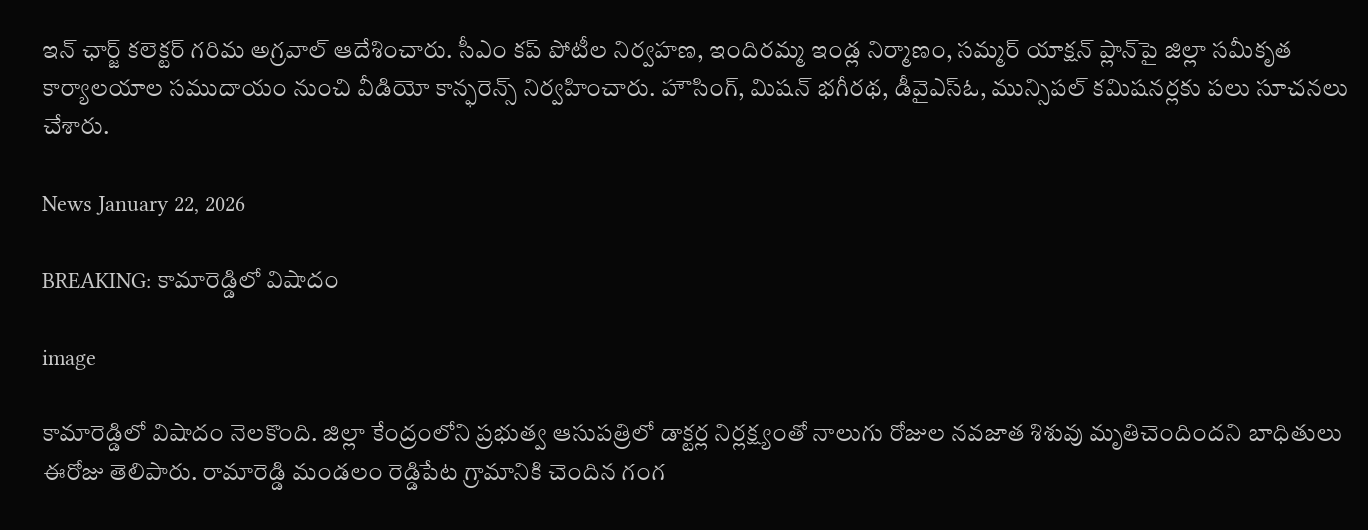ఇన్ ఛార్జ్ కలెక్టర్ గరిమ అగ్రవాల్ ఆదేశించారు. సీఎం కప్ పోటీల నిర్వహణ, ఇందిరమ్మ ఇండ్ల నిర్మాణం, సమ్మర్ యాక్షన్ ప్లాన్‌పై జిల్లా సమీకృత కార్యాలయాల సముదాయం నుంచి వీడియో కాన్ఫరెన్స్ నిర్వహించారు. హౌసింగ్, మిషన్ భగీరథ, డీవైఎస్ఓ, మున్సిపల్ కమిషనర్లకు పలు సూచనలు చేశారు.

News January 22, 2026

BREAKING: కామారెడ్డిలో విషాదం

image

కామారెడ్డిలో విషాదం నెలకొంది. జిల్లా కేంద్రంలోని ప్రభుత్వ ఆసుపత్రిలో డాక్టర్ల నిర్లక్ష్యంతో నాలుగు రోజుల నవజాత శిశువు మృతిచెందిందని బాధితులు ఈరోజు తెలిపారు. రామారెడ్డి మండలం రెడ్డిపేట గ్రామానికి చెందిన గంగ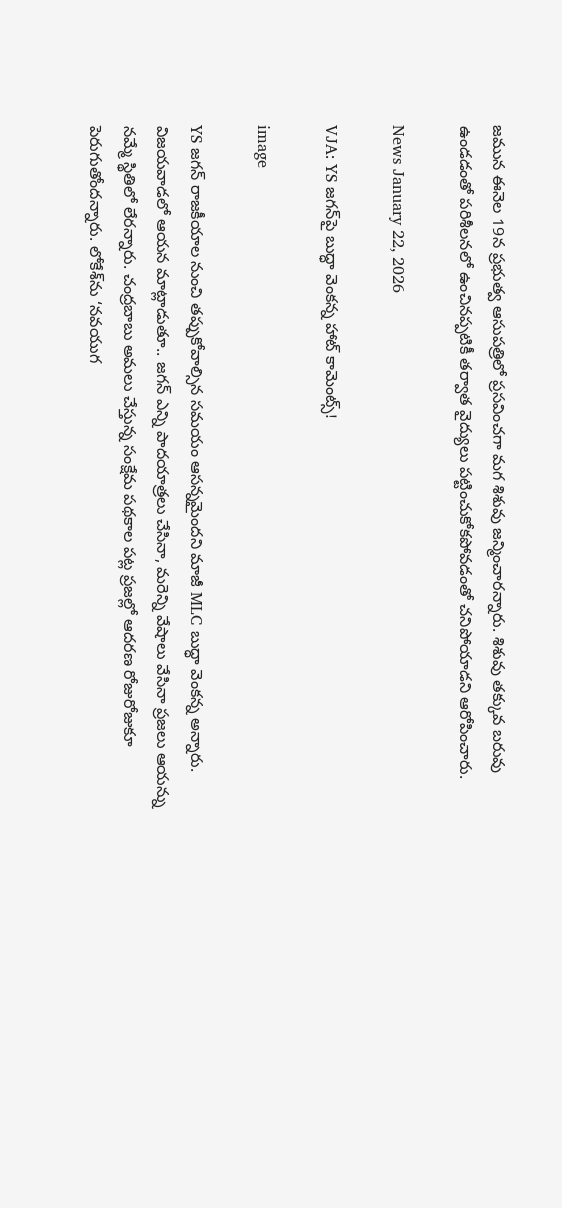జమున ఈనెల 19న ప్రభుత్వ ఆసుపత్రిలో ప్రసవించగా మగ శిశువు జన్మించారన్నారు. శిశువు తక్కువ బరువు ఉండడంతో పరిశీలనలో ఉంచినప్పటికీ తర్వాత వైద్యులు పట్టించుకోకపోవడంతో చనిపోయాడని ఆరోపించారు.

News January 22, 2026

VJA: YS జగన్‌పై బుద్ధా వెంకన్న హాట్ కామెంట్స్!

image

YS జగన్ రాజకీయాల నుంచి తప్పుకోవాల్సిన సమయం ఆసన్నమైందని మాజీ MLC బుద్ధా వెంకన్న అన్నారు. విజయవాడలో ఆయన మాట్లాడుతూ.. జగన్ ఎన్ని పాదయాత్రలు చేసినా, మరెన్ని వేషాలు వేసినా ప్రజలు ఆయన్ను నమ్మే స్థితిలో లేరన్నారు. చంద్రబాబు అమలు చేస్తున్న సంక్షేమ పథకాల పట్ల ప్రజల్లో ఆదరణ రోజురోజుకూ పెరుగుతోందన్నారు. లోకేశ్‌ను ‘నవయుగ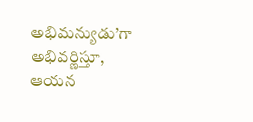అభిమన్యుడు’గా అభివర్ణిస్తూ, ఆయన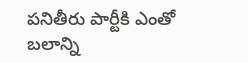పనితీరు పార్టీకి ఎంతో బలాన్ని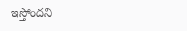ఇస్తోందని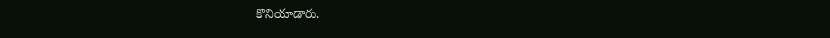కొనియాడారు.